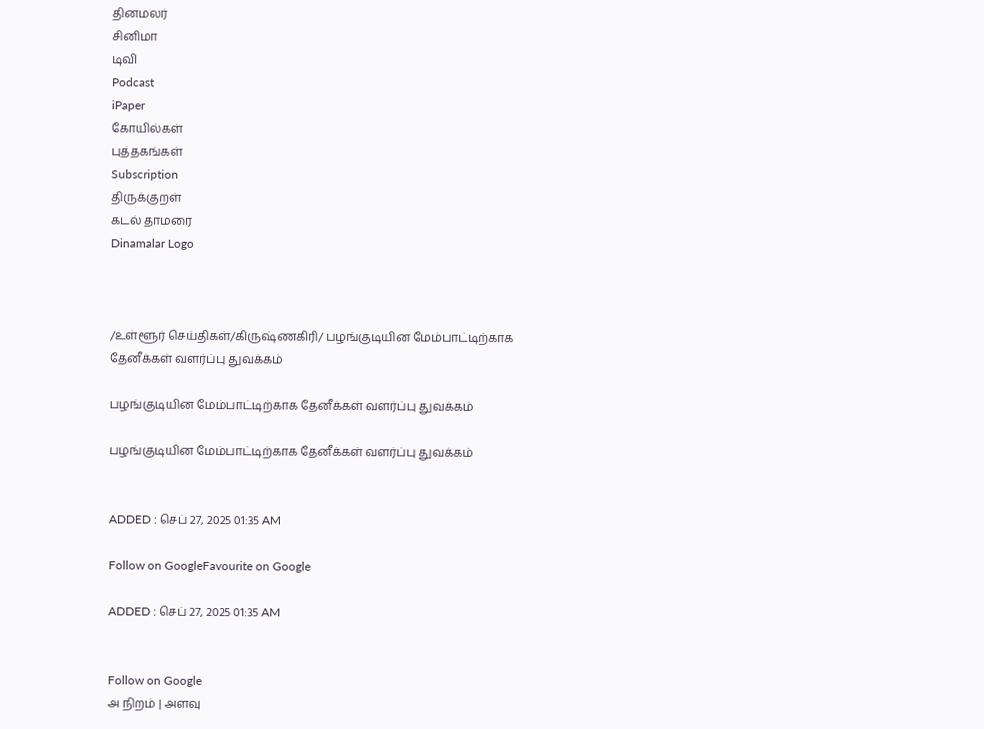தினமலர்
சினிமா
டிவி
Podcast
iPaper
கோயில்கள்
புத்தகங்கள்
Subscription
திருக்குறள்
கடல் தாமரை
Dinamalar Logo



/உள்ளூர் செய்திகள்/கிருஷ்ணகிரி/ பழங்குடியின மேம்பாட்டிற்காக தேனீக்கள் வளர்ப்பு துவக்கம்

பழங்குடியின மேம்பாட்டிற்காக தேனீக்கள் வளர்ப்பு துவக்கம்

பழங்குடியின மேம்பாட்டிற்காக தேனீக்கள் வளர்ப்பு துவக்கம்


ADDED : செப் 27, 2025 01:35 AM

Follow on GoogleFavourite on Google

ADDED : செப் 27, 2025 01:35 AM


Follow on Google
அ நிறம் | அளவு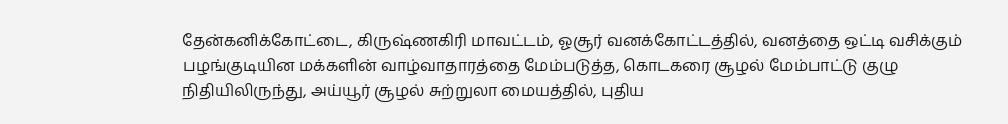தேன்கனிக்கோட்டை, கிருஷ்ணகிரி மாவட்டம், ஓசூர் வனக்கோட்டத்தில், வனத்தை ஒட்டி வசிக்கும் பழங்குடியின மக்களின் வாழ்வாதாரத்தை மேம்படுத்த, கொடகரை சூழல் மேம்பாட்டு குழு நிதியிலிருந்து, அய்யூர் சூழல் சுற்றுலா மையத்தில், புதிய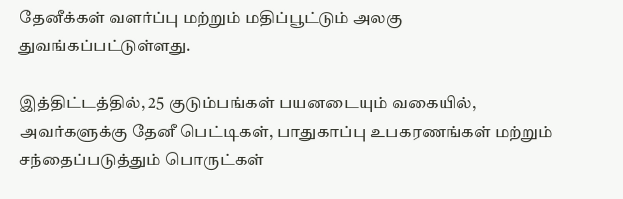தேனீக்கள் வளர்ப்பு மற்றும் மதிப்பூட்டும் அலகு துவங்கப்பட்டுள்ளது.

இத்திட்டத்தில், 25 குடும்பங்கள் பயனடையும் வகையில், அவர்களுக்கு தேனீ பெட்டிகள், பாதுகாப்பு உபகரணங்கள் மற்றும் சந்தைப்படுத்தும் பொருட்கள்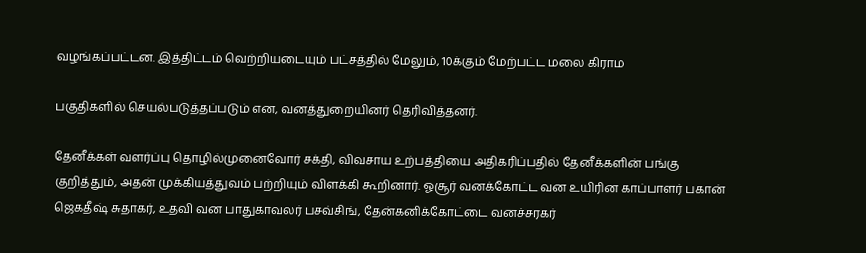வழங்கப்பட்டன. இத்திட்டம் வெற்றியடையும் பட்சத்தில் மேலும், 10க்கும் மேற்பட்ட மலை கிராம

பகுதிகளில் செயல்படுத்தப்படும் என, வனத்துறையினர் தெரிவித்தனர்.

தேனீக்கள் வளர்ப்பு தொழில்முனைவோர் சக்தி, விவசாய உற்பத்தியை அதிகரிப்பதில் தேனீக்களின் பங்கு குறித்தும், அதன் முக்கியத்துவம் பற்றியும் விளக்கி கூறினார். ஓசூர் வனக்கோட்ட வன உயிரின காப்பாளர் பகான் ஜெகதீஷ் சுதாகர், உதவி வன பாதுகாவலர் பசவ்சிங், தேன்கனிக்கோட்டை வனச்சரகர்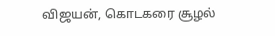விஜயன், கொடகரை சூழல்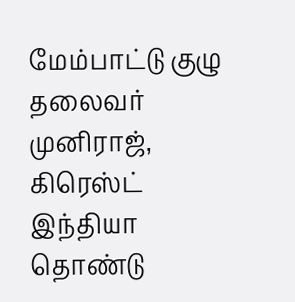மேம்பாட்டு குழு தலைவர் முனிராஜ், கிரெஸ்ட் இந்தியா தொண்டு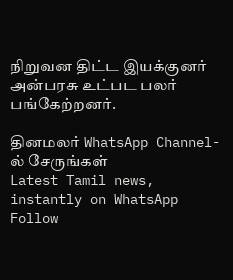நிறுவன திட்ட இயக்குனர் அன்பரசு உட்பட பலர் பங்கேற்றனர்.

தினமலர் WhatsApp Channel-ல் சேருங்கள்
Latest Tamil news, instantly on WhatsApp
Follow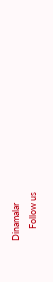Dinamalar
      Follow us